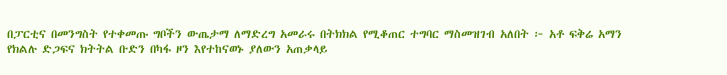በፓርቲና በመንግስት የተቀመጡ ግቦችን ውጤታማ ለማድረግ አመራሩ በትክክል የሚቆጠር ተግባር ማስመዝገብ አለበት ፦ አቶ ፍቅሬ አማን
የክልሉ ድጋፍና ክትትል ቡድን በካፋ ዞን እየተከናወኑ ያለውን አጠቃላይ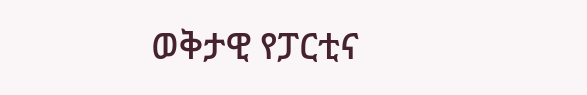ወቅታዊ የፓርቲና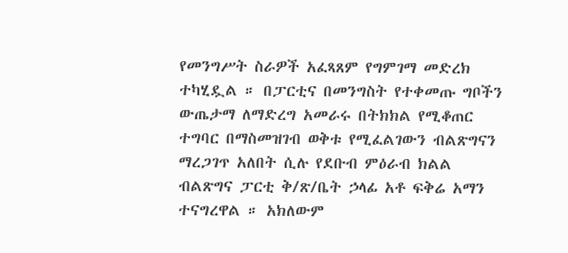የመንግሥት ስራዎች አፈጻጸም የግምገማ መድረክ ተካሂዷል ። በፓርቲና በመንግስት የተቀመጡ ግቦችን ውጤታማ ለማድረግ አመራሩ በትክክል የሚቆጠር ተግባር በማስመዝገብ ወቅቱ የሚፈልገውን ብልጽግናን ማረጋገጥ አለበት ሲሉ የደቡብ ምዕራብ ክልል ብልጽግና ፓርቲ ቅ/ጽ/ቤት ኃላፊ አቶ ፍቅሬ አማን ተናግረዋል ። አክለውም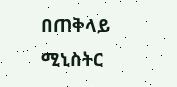በጠቅላይ ሚኒስትር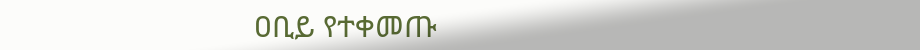ዐቢይ የተቀመጡ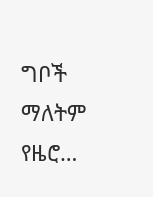ግቦች ማለትም የዜሮ…